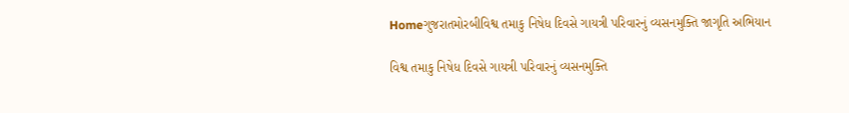Homeગુજરાતમોરબીવિશ્વ તમાકુ નિષેધ દિવસે ગાયત્રી પરિવારનું વ્યસનમુક્તિ જાગૃતિ અભિયાન

વિશ્વ તમાકુ નિષેધ દિવસે ગાયત્રી પરિવારનું વ્યસનમુક્તિ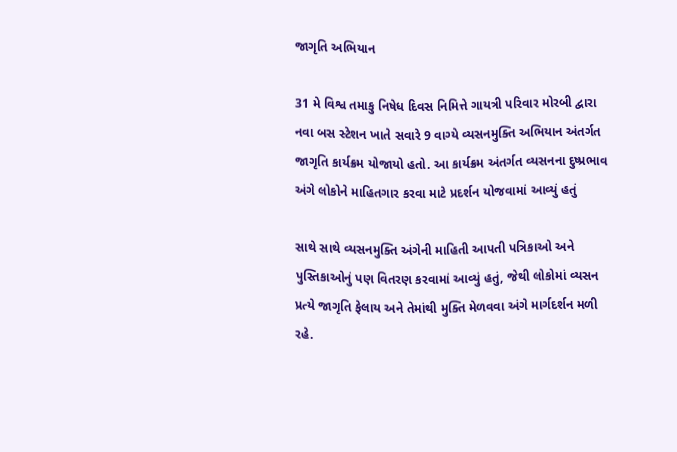જાગૃતિ અભિયાન

31 મે વિશ્વ તમાકુ નિષેધ દિવસ નિમિત્તે ગાયત્રી પરિવાર મોરબી દ્વારા નવા બસ સ્ટેશન ખાતે સવારે 9 વાગ્યે વ્યસનમુક્તિ અભિયાન અંતર્ગત જાગૃતિ કાર્યક્રમ યોજાયો હતો. આ કાર્યક્રમ અંતર્ગત વ્યસનના દુષ્પ્રભાવ અંગે લોકોને માહિતગાર કરવા માટે પ્રદર્શન યોજવામાં આવ્યું હતું

સાથે સાથે વ્યસનમુક્તિ અંગેની માહિતી આપતી પત્રિકાઓ અને પુસ્તિકાઓનું પણ વિતરણ કરવામાં આવ્યું હતું, જેથી લોકોમાં વ્યસન પ્રત્યે જાગૃતિ ફેલાય અને તેમાંથી મુક્તિ મેળવવા અંગે માર્ગદર્શન મળી રહે.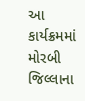આ કાર્યક્રમમાં મોરબી જિલ્લાના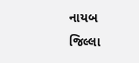નાયબ જિલ્લા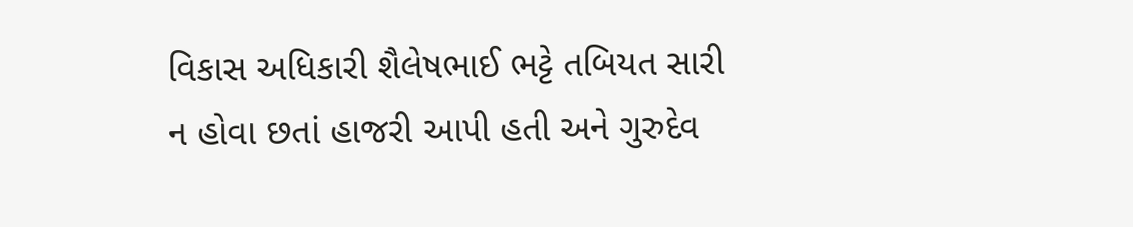વિકાસ અધિકારી શૈલેષભાઈ ભટ્ટે તબિયત સારી ન હોવા છતાં હાજરી આપી હતી અને ગુરુદેવ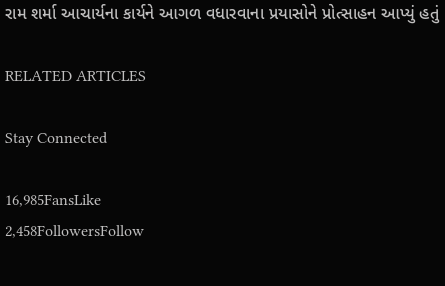રામ શર્મા આચાર્યના કાર્યને આગળ વધારવાના પ્રયાસોને પ્રોત્સાહન આપ્યું હતું

RELATED ARTICLES

Stay Connected

16,985FansLike
2,458FollowersFollow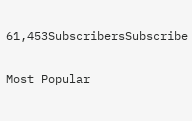61,453SubscribersSubscribe

Most Popular